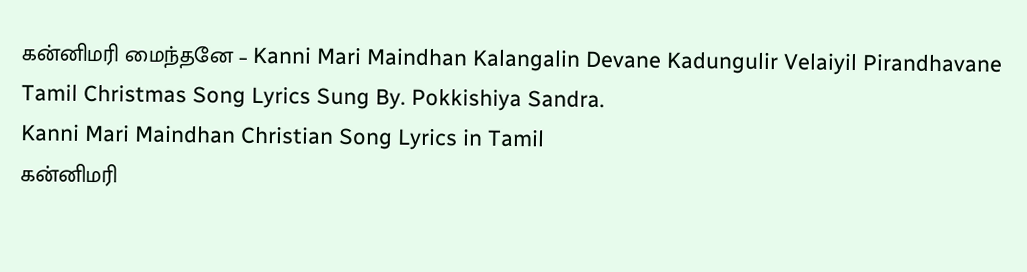கன்னிமரி மைந்தனே – Kanni Mari Maindhan Kalangalin Devane Kadungulir Velaiyil Pirandhavane Tamil Christmas Song Lyrics Sung By. Pokkishiya Sandra.
Kanni Mari Maindhan Christian Song Lyrics in Tamil
கன்னிமரி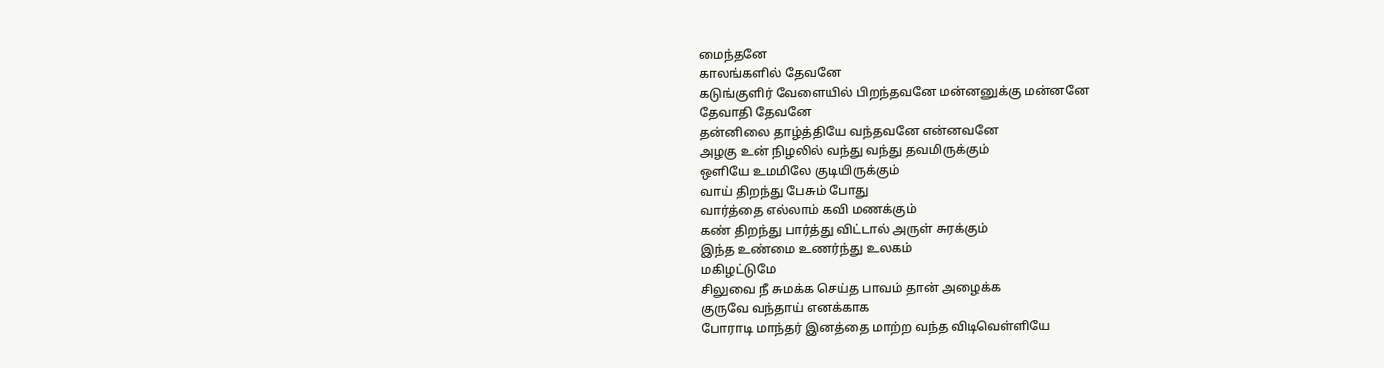மைந்தனே
காலங்களில் தேவனே
கடுங்குளிர் வேளையில் பிறந்தவனே மன்னனுக்கு மன்னனே
தேவாதி தேவனே
தன்னிலை தாழ்த்தியே வந்தவனே என்னவனே
அழகு உன் நிழலில் வந்து வந்து தவமிருக்கும்
ஒளியே உமமிலே குடியிருக்கும்
வாய் திறந்து பேசும் போது
வார்த்தை எல்லாம் கவி மணக்கும்
கண் திறந்து பார்த்து விட்டால் அருள் சுரக்கும்
இந்த உண்மை உணர்ந்து உலகம்
மகிழட்டுமே
சிலுவை நீ சுமக்க செய்த பாவம் தான் அழைக்க
குருவே வந்தாய் எனக்காக
போராடி மாந்தர் இனத்தை மாற்ற வந்த விடிவெள்ளியே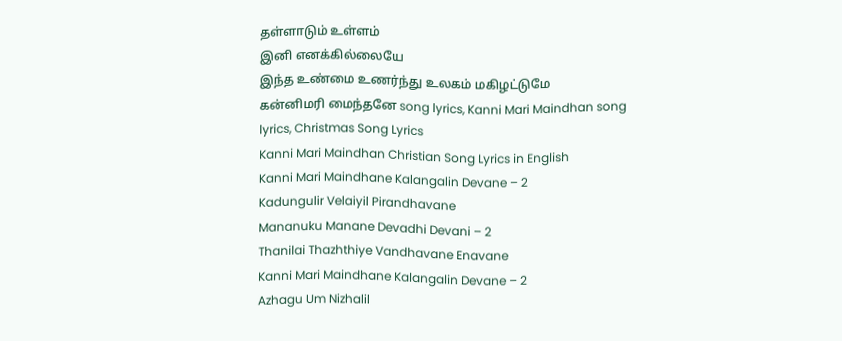தள்ளாடும் உள்ளம்
இனி எனக்கில்லையே
இந்த உண்மை உணர்ந்து உலகம் மகிழட்டுமே
கன்னிமரி மைந்தனே song lyrics, Kanni Mari Maindhan song lyrics, Christmas Song Lyrics
Kanni Mari Maindhan Christian Song Lyrics in English
Kanni Mari Maindhane Kalangalin Devane – 2
Kadungulir Velaiyil Pirandhavane
Mananuku Manane Devadhi Devani – 2
Thanilai Thazhthiye Vandhavane Enavane
Kanni Mari Maindhane Kalangalin Devane – 2
Azhagu Um Nizhalil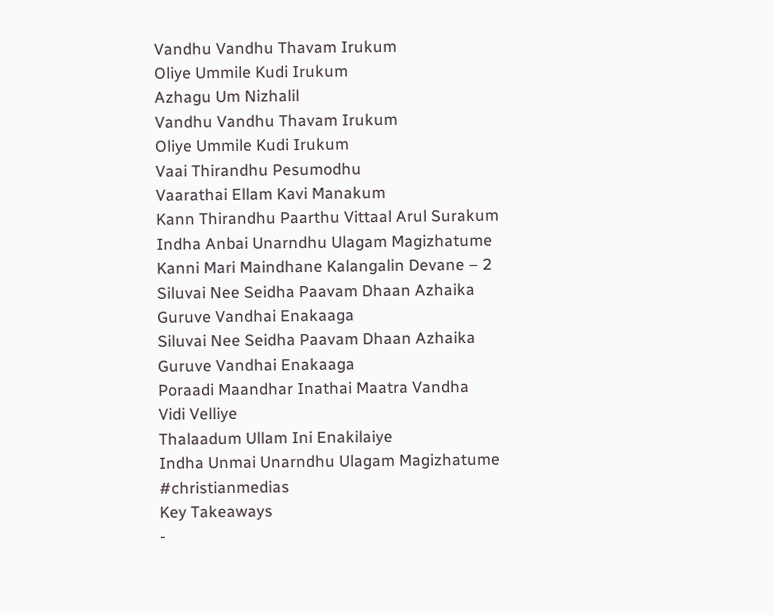Vandhu Vandhu Thavam Irukum
Oliye Ummile Kudi Irukum
Azhagu Um Nizhalil
Vandhu Vandhu Thavam Irukum
Oliye Ummile Kudi Irukum
Vaai Thirandhu Pesumodhu
Vaarathai Ellam Kavi Manakum
Kann Thirandhu Paarthu Vittaal Arul Surakum
Indha Anbai Unarndhu Ulagam Magizhatume
Kanni Mari Maindhane Kalangalin Devane – 2
Siluvai Nee Seidha Paavam Dhaan Azhaika
Guruve Vandhai Enakaaga
Siluvai Nee Seidha Paavam Dhaan Azhaika
Guruve Vandhai Enakaaga
Poraadi Maandhar Inathai Maatra Vandha
Vidi Velliye
Thalaadum Ullam Ini Enakilaiye
Indha Unmai Unarndhu Ulagam Magizhatume
#christianmedias
Key Takeaways
-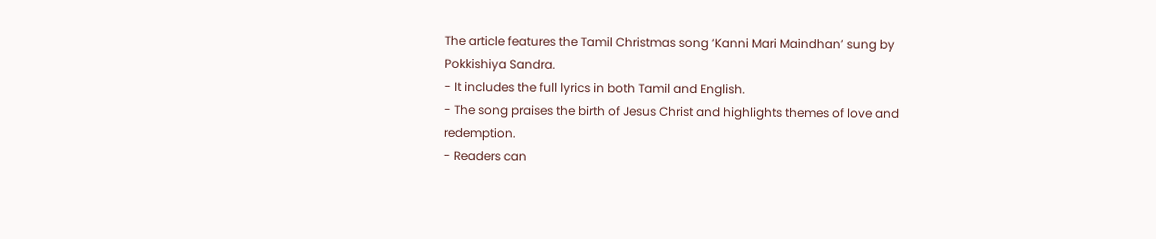The article features the Tamil Christmas song ‘Kanni Mari Maindhan’ sung by Pokkishiya Sandra.
- It includes the full lyrics in both Tamil and English.
- The song praises the birth of Jesus Christ and highlights themes of love and redemption.
- Readers can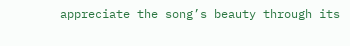appreciate the song’s beauty through its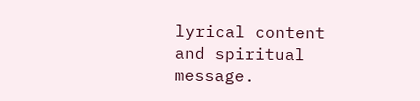lyrical content and spiritual message.